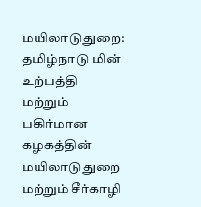மயிலாடுதுறை: தமிழ்நாடு மின் உற்பத்தி மற்றும் பகிர்மான கழகத்தின் மயிலாடுதுறை மற்றும் சீர்காழி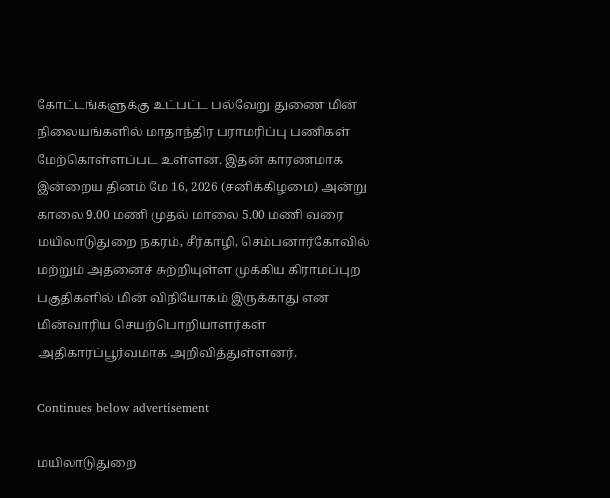கோட்டங்களுக்கு உட்பட்ட பல்வேறு துணை மின் நிலையங்களில் மாதாந்திர பராமரிப்பு பணிகள் மேற்கொள்ளப்பட உள்ளன. இதன் காரணமாக இன்றைய தினம் மே 16, 2026 (சனிக்கிழமை) அன்று காலை 9.00 மணி முதல் மாலை 5.00 மணி வரை மயிலாடுதுறை நகரம், சீர்காழி, செம்பனார்கோவில் மற்றும் அதனைச் சுற்றியுள்ள முக்கிய கிராமப்புற பகுதிகளில் மின் விநியோகம் இருக்காது என மின்வாரிய செயற்பொறியாளர்கள் அதிகாரப்பூர்வமாக அறிவித்துள்ளனர்.

Continues below advertisement

மயிலாடுதுறை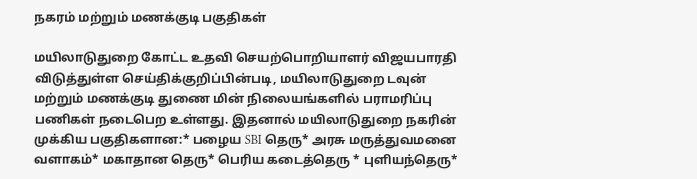நகரம் மற்றும் மணக்குடி பகுதிகள்

மயிலாடுதுறை கோட்ட உதவி செயற்பொறியாளர் விஜயபாரதி விடுத்துள்ள செய்திக்குறிப்பின்படி, மயிலாடுதுறை டவுன் மற்றும் மணக்குடி துணை மின் நிலையங்களில் பராமரிப்பு பணிகள் நடைபெற உள்ளது. இதனால் மயிலாடுதுறை நகரின் முக்கிய பகுதிகளான:* பழைய SBI தெரு* அரசு மருத்துவமனை வளாகம்* மகாதான தெரு* பெரிய கடைத்தெரு * புளியந்தெரு*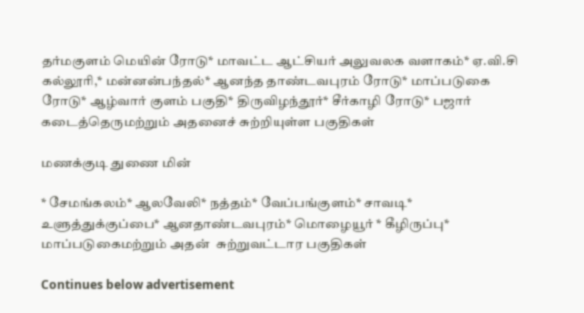தர்மகுளம் மெயின் ரோடு* மாவட்ட ஆட்சியர் அலுவலக வளாகம்* ஏ.வி.சி கல்லூரி,* மன்னன்பந்தல்* ஆனந்த தாண்டவபுரம் ரோடு* மாப்படுகை ரோடு* ஆழ்வார் குளம் பகுதி* திருவிழந்தூர்* சீர்காழி ரோடு* பஜார் கடைத்தெருமற்றும் அதனைச் சுற்றியுள்ள பகுதிகள்

மணக்குடி துணை மின்

* சேமங்கலம்* ஆலவேலி* நத்தம்* வேப்பங்குளம்* சாவடி* உளுத்துக்குப்பை* ஆனதாண்டவபுரம்* மொழையூர் * கீழிருப்பு* மாப்படுகைமற்றும் அதன்  சுற்றுவட்டார பகுதிகள்

Continues below advertisement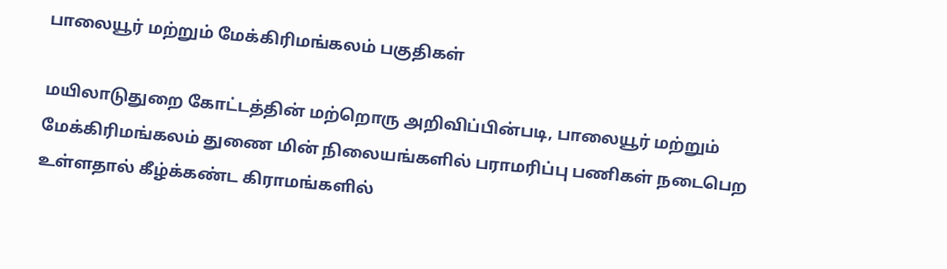பாலையூர் மற்றும் மேக்கிரிமங்கலம் பகுதிகள்

மயிலாடுதுறை கோட்டத்தின் மற்றொரு அறிவிப்பின்படி, பாலையூர் மற்றும் மேக்கிரிமங்கலம் துணை மின் நிலையங்களில் பராமரிப்பு பணிகள் நடைபெற உள்ளதால் கீழ்க்கண்ட கிராமங்களில்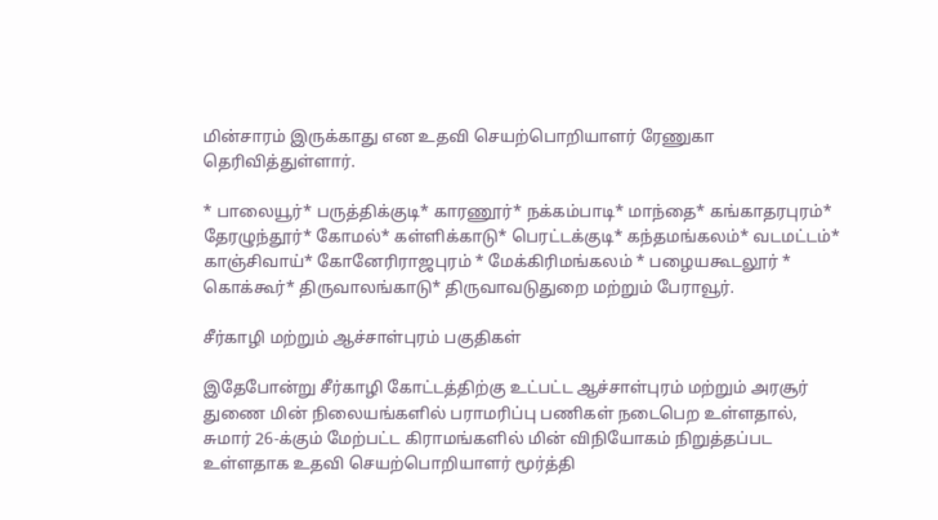மின்சாரம் இருக்காது என உதவி செயற்பொறியாளர் ரேணுகா தெரிவித்துள்ளார்.

* பாலையூர்* பருத்திக்குடி* காரணூர்* நக்கம்பாடி* மாந்தை* கங்காதரபுரம்* தேரழுந்தூர்* கோமல்* கள்ளிக்காடு* பெரட்டக்குடி* கந்தமங்கலம்* வடமட்டம்* காஞ்சிவாய்* கோனேரிராஜபுரம் * மேக்கிரிமங்கலம் * பழையகூடலூர் * கொக்கூர்* திருவாலங்காடு* திருவாவடுதுறை மற்றும் பேராவூர்.

சீர்காழி மற்றும் ஆச்சாள்புரம் பகுதிகள்

இதேபோன்று சீர்காழி கோட்டத்திற்கு உட்பட்ட ஆச்சாள்புரம் மற்றும் அரசூர் துணை மின் நிலையங்களில் பராமரிப்பு பணிகள் நடைபெற உள்ளதால், சுமார் 26-க்கும் மேற்பட்ட கிராமங்களில் மின் விநியோகம் நிறுத்தப்பட உள்ளதாக உதவி செயற்பொறியாளர் மூர்த்தி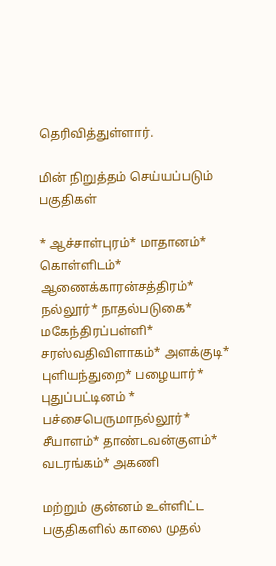தெரிவித்துள்ளார்.

மின் நிறுத்தம் செய்யப்படும் பகுதிகள்

* ஆச்சாள்புரம்* மாதானம்* கொள்ளிடம்* ஆணைக்காரன்சத்திரம்* நல்லூர்* நாதல்படுகை* மகேந்திரப்பள்ளி* சரஸ்வதிவிளாகம்* அளக்குடி* புளியந்துறை* பழையார்* புதுப்பட்டினம் * பச்சைபெருமாநல்லூர்* சீயாளம்* தாண்டவன்குளம்* வடரங்கம்* அகணி

மற்றும் குன்னம் உள்ளிட்ட பகுதிகளில் காலை முதல்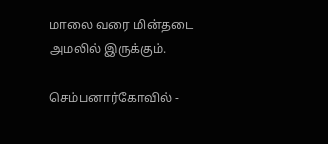மாலை வரை மின்தடை அமலில் இருக்கும்.

செம்பனார்கோவில் -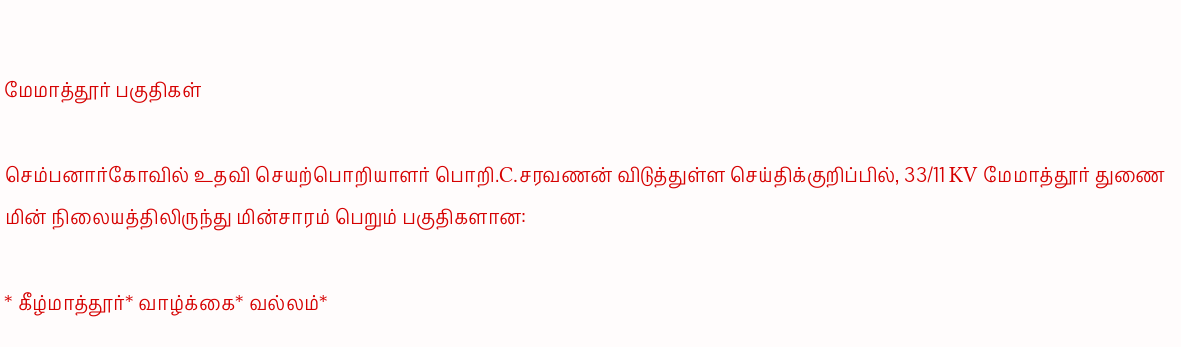மேமாத்தூர் பகுதிகள்

செம்பனார்கோவில் உதவி செயற்பொறியாளர் பொறி.C.சரவணன் விடுத்துள்ள செய்திக்குறிப்பில், 33/11 KV மேமாத்தூர் துணை மின் நிலையத்திலிருந்து மின்சாரம் பெறும் பகுதிகளான:

* கீழ்மாத்தூர்* வாழ்க்கை* வல்லம்*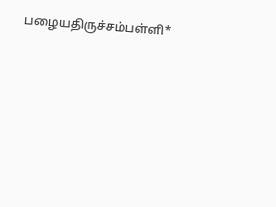பழையதிருச்சம்பள்ளி*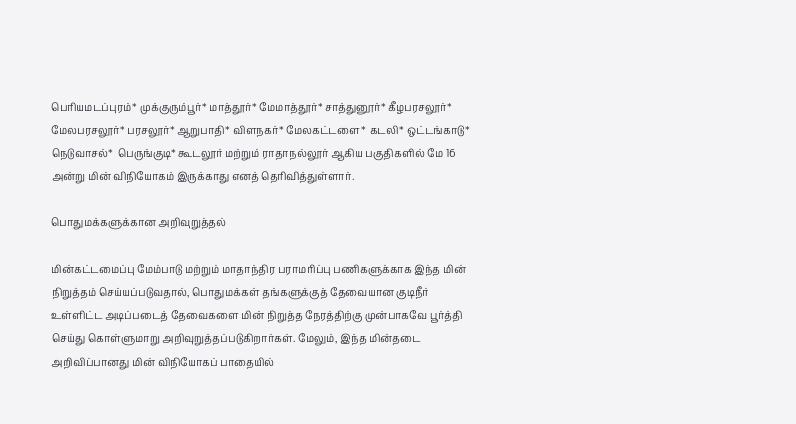பெரியமடப்புரம்* முக்குரும்பூர்* மாத்தூர்* மேமாத்தூர்* சாத்துனூர்* கீழபரசலூர்* மேலபரசலூர்* பரசலூர்* ஆறுபாதி* விளநகர்* மேலகட்டளை* கடலி* ஒட்டங்காடு* நெடுவாசல்*  பெருங்குடி* கூடலூர் மற்றும் ராதாநல்லூர் ஆகிய பகுதிகளில் மே 16 அன்று மின் விநியோகம் இருக்காது எனத் தெரிவித்துள்ளார்.

பொதுமக்களுக்கான அறிவுறுத்தல்

மின்கட்டமைப்பு மேம்பாடு மற்றும் மாதாந்திர பராமரிப்பு பணிகளுக்காக இந்த மின் நிறுத்தம் செய்யப்படுவதால், பொதுமக்கள் தங்களுக்குத் தேவையான குடிநீர் உள்ளிட்ட அடிப்படைத் தேவைகளை மின் நிறுத்த நேரத்திற்கு முன்பாகவே பூர்த்தி செய்து கொள்ளுமாறு அறிவுறுத்தப்படுகிறார்கள். மேலும், இந்த மின்தடை அறிவிப்பானது மின் விநியோகப் பாதையில்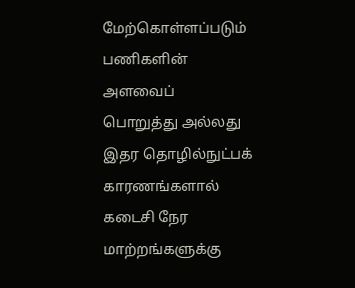மேற்கொள்ளப்படும் பணிகளின் அளவைப் பொறுத்து அல்லது இதர தொழில்நுட்பக் காரணங்களால் கடைசி நேர மாற்றங்களுக்கு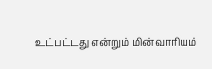உட்பட்டது என்றும் மின்வாரியம்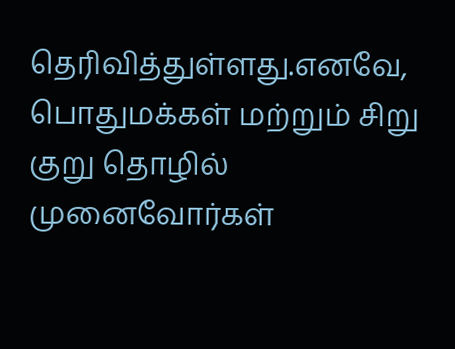தெரிவித்துள்ளது.எனவே, பொதுமக்கள் மற்றும் சிறு குறு தொழில் முனைவோர்கள்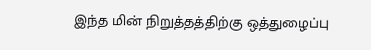இந்த மின் நிறுத்தத்திற்கு ஒத்துழைப்பு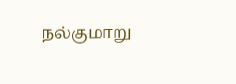நல்குமாறு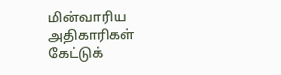மின்வாரிய அதிகாரிகள் கேட்டுக்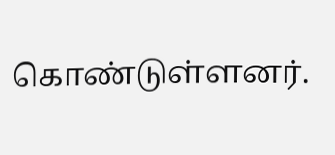கொண்டுள்ளனர்.